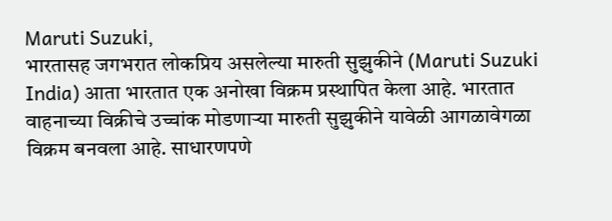Maruti Suzuki,
भारतासह जगभरात लोकप्रिय असलेल्या मारुती सुझुकीने (Maruti Suzuki India) आता भारतात एक अनोखा विक्रम प्रस्थापित केला आहे. भारतात वाहनाच्या विक्रीचे उच्चांक मोडणाऱ्या मारुती सुझुकीने यावेळी आगळावेगळा विक्रम बनवला आहे. साधारणपणे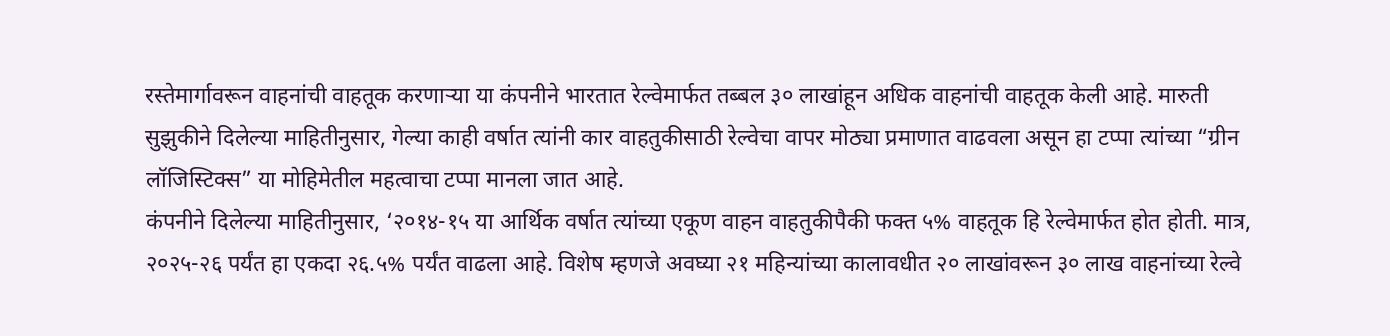रस्तेमार्गावरून वाहनांची वाहतूक करणाऱ्या या कंपनीने भारतात रेल्वेमार्फत तब्बल ३० लाखांहून अधिक वाहनांची वाहतूक केली आहे. मारुती सुझुकीने दिलेल्या माहितीनुसार, गेल्या काही वर्षात त्यांनी कार वाहतुकीसाठी रेल्वेचा वापर मोठ्या प्रमाणात वाढवला असून हा टप्पा त्यांच्या “ग्रीन लॉजिस्टिक्स” या मोहिमेतील महत्वाचा टप्पा मानला जात आहे.
कंपनीने दिलेल्या माहितीनुसार, ‘२०१४-१५ या आर्थिक वर्षात त्यांच्या एकूण वाहन वाहतुकीपैकी फक्त ५% वाहतूक हि रेल्वेमार्फत होत होती. मात्र, २०२५-२६ पर्यंत हा एकदा २६.५% पर्यंत वाढला आहे. विशेष म्हणजे अवघ्या २१ महिन्यांच्या कालावधीत २० लाखांवरून ३० लाख वाहनांच्या रेल्वे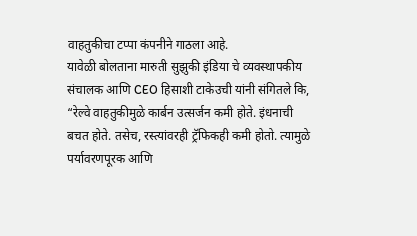वाहतुकीचा टप्पा कंपनीने गाठला आहे.
यावेळी बोलताना मारुती सुझुकी इंडिया चे व्यवस्थापकीय संचालक आणि CEO हिसाशी टाकेउची यांनी संगितले कि, “रेल्वे वाहतुकीमुळे कार्बन उत्सर्जन कमी होते. इंधनाची बचत होते. तसेच, रस्त्यांवरही ट्रॅफिकही कमी होतो. त्यामुळे पर्यावरणपूरक आणि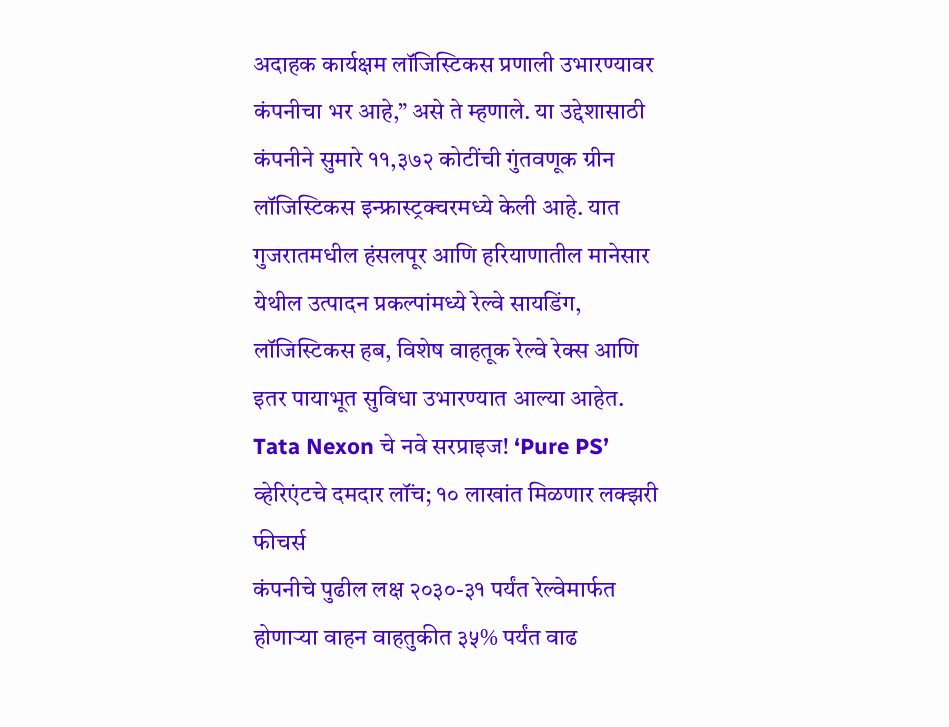अदाहक कार्यक्षम लॉजिस्टिकस प्रणाली उभारण्यावर कंपनीचा भर आहे,” असे ते म्हणाले. या उद्देशासाठी कंपनीने सुमारे ११,३७२ कोटींची गुंतवणूक ग्रीन लॉजिस्टिकस इन्फ्रास्ट्रक्चरमध्ये केली आहे. यात गुजरातमधील हंसलपूर आणि हरियाणातील मानेसार येथील उत्पादन प्रकल्पांमध्ये रेल्वे सायडिंग, लॉजिस्टिकस हब, विशेष वाहतूक रेल्वे रेक्स आणि इतर पायाभूत सुविधा उभारण्यात आल्या आहेत.
Tata Nexon चे नवे सरप्राइज! ‘Pure PS’ व्हेरिएंटचे दमदार लॉंच; १० लाखांत मिळणार लक्झरी फीचर्स
कंपनीचे पुढील लक्ष २०३०-३१ पर्यंत रेल्वेमार्फत होणाऱ्या वाहन वाहतुकीत ३५% पर्यंत वाढ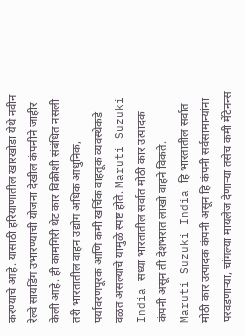करण्याचे आहे. यासाठी हरियाणातील खारखोडा येथे नवीन रेल्वे सायडिंग उभारण्याची योजना देखील कंपनीने जाहीर केली आहे. ही कामगिरी थेट कार विक्रीशी संबंधित नसली तरी भारतातील वाहन उद्योग अधिक आधुनिक, पर्यावरणपूरक आणि कमी खर्चिक वाहतूक व्यवस्थेकडे वळत असल्याचे यामुळे स्पष्ट होते. Maruti Suzuki India सध्या भारतातील सर्वात मोठी कार उत्पादक कंपनी असून ती देशभरात लाखो वाहने विकते.
Maruti Suzuki India हि भारतातील सर्वात मोठी कार उत्पादक कंपनी असून हि कंपनी सर्वसामान्यांना परवडणाऱ्या, चांगल्या मायलेज देणाऱ्या तसेच कमी मेंटेनन्स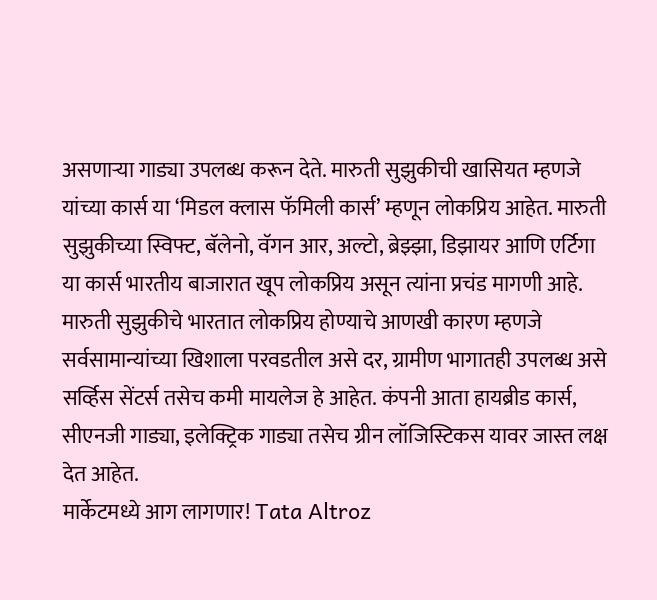असणाऱ्या गाड्या उपलब्ध करून देते. मारुती सुझुकीची खासियत म्हणजे यांच्या कार्स या ‘मिडल क्लास फॅमिली कार्स’ म्हणून लोकप्रिय आहेत. मारुती सुझुकीच्या स्विफ्ट, बॅलेनो, वॅगन आर, अल्टो, ब्रेझ्झा, डिझायर आणि एर्टिगा या कार्स भारतीय बाजारात खूप लोकप्रिय असून त्यांना प्रचंड मागणी आहे. मारुती सुझुकीचे भारतात लोकप्रिय होण्याचे आणखी कारण म्हणजे सर्वसामान्यांच्या खिशाला परवडतील असे दर, ग्रामीण भागातही उपलब्ध असे सर्व्हिस सेंटर्स तसेच कमी मायलेज हे आहेत. कंपनी आता हायब्रीड कार्स, सीएनजी गाड्या, इलेक्ट्रिक गाड्या तसेच ग्रीन लॉजिस्टिकस यावर जास्त लक्ष देत आहेत.
मार्केटमध्ये आग लागणार! Tata Altroz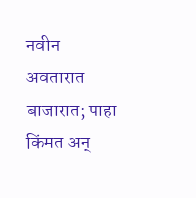नवीन अवतारात बाजारात; पाहा किंमत अन्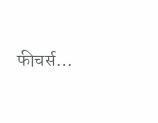फीचर्स…